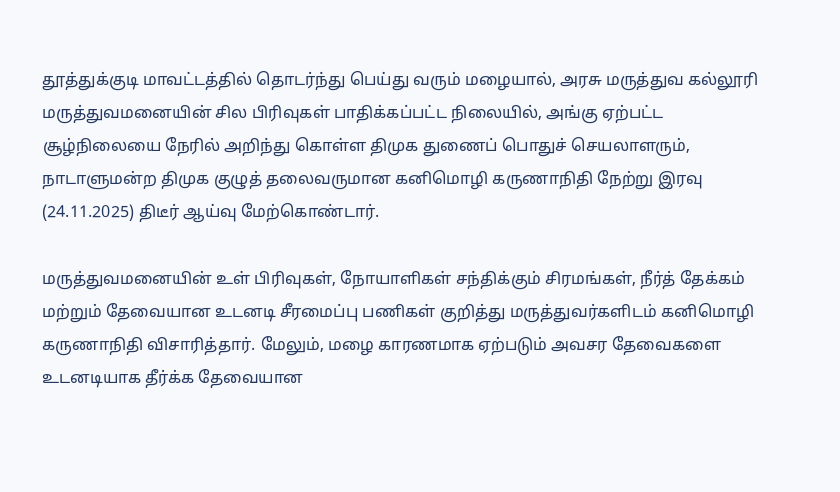தூத்துக்குடி மாவட்டத்தில் தொடர்ந்து பெய்து வரும் மழையால், அரசு மருத்துவ கல்லூரி மருத்துவமனையின் சில பிரிவுகள் பாதிக்கப்பட்ட நிலையில், அங்கு ஏற்பட்ட சூழ்நிலையை நேரில் அறிந்து கொள்ள திமுக துணைப் பொதுச் செயலாளரும், நாடாளுமன்ற திமுக குழுத் தலைவருமான கனிமொழி கருணாநிதி நேற்று இரவு (24.11.2025) திடீர் ஆய்வு மேற்கொண்டார்.

மருத்துவமனையின் உள் பிரிவுகள், நோயாளிகள் சந்திக்கும் சிரமங்கள், நீர்த் தேக்கம் மற்றும் தேவையான உடனடி சீரமைப்பு பணிகள் குறித்து மருத்துவர்களிடம் கனிமொழி கருணாநிதி விசாரித்தார். மேலும், மழை காரணமாக ஏற்படும் அவசர தேவைகளை உடனடியாக தீர்க்க தேவையான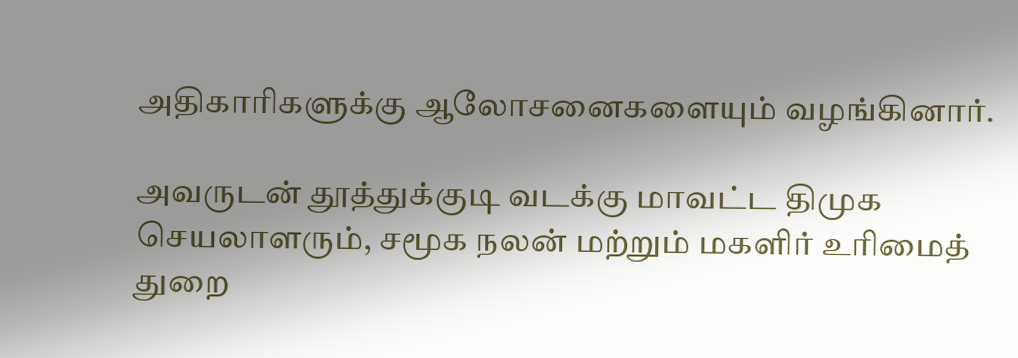அதிகாரிகளுக்கு ஆலோசனைகளையும் வழங்கினார்.

அவருடன் தூத்துக்குடி வடக்கு மாவட்ட திமுக செயலாளரும், சமூக நலன் மற்றும் மகளிர் உரிமைத் துறை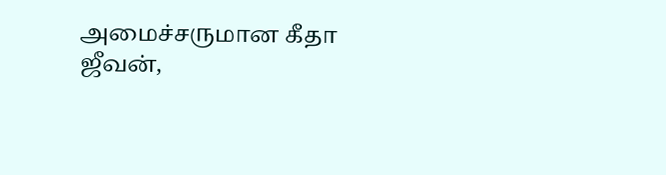அமைச்சருமான கீதா ஜீவன்,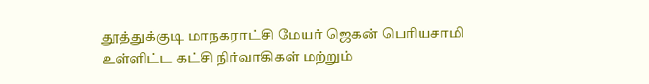தூத்துக்குடி மாநகராட்சி மேயர் ஜெகன் பெரியசாமி உள்ளிட்ட கட்சி நிர்வாகிகள் மற்றும்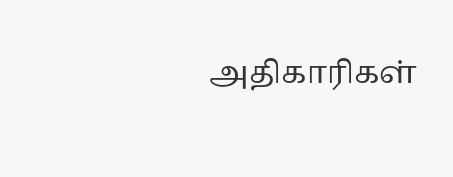அதிகாரிகள்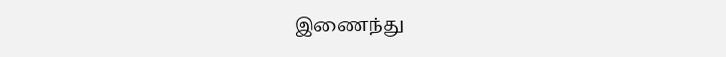இணைந்து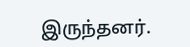இருந்தனர்.